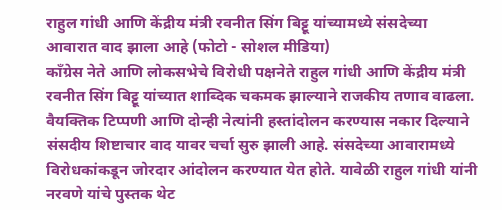राहुल गांधी आणि केंद्रीय मंत्री रवनीत सिंग बिट्टू यांच्यामध्ये संसदेच्या आवारात वाद झाला आहे (फोटो - सोशल मीडिया)
काँग्रेस नेते आणि लोकसभेचे विरोधी पक्षनेते राहुल गांधी आणि केंद्रीय मंत्री रवनीत सिंग बिट्टू यांच्यात शाब्दिक चकमक झाल्याने राजकीय तणाव वाढला. वैयक्तिक टिप्पणी आणि दोन्ही नेत्यांनी हस्तांदोलन करण्यास नकार दिल्याने संसदीय शिष्टाचार वाद यावर चर्चा सुरु झाली आहे. संसदेच्या आवारामध्ये विरोधकांकडून जोरदार आंदोलन करण्यात येत होते. यावेळी राहुल गांधी यांनी नरवणे यांचे पुस्तक थेट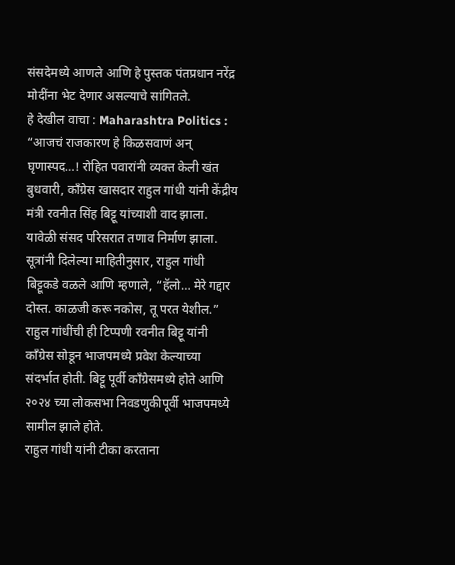संसदेमध्ये आणले आणि हे पुस्तक पंतप्रधान नरेंद्र मोदींना भेट देणार असल्याचे सांगितले.
हे देखील वाचा : Maharashtra Politics : “आजचं राजकारण हे किळसवाणं अन् घृणास्पद…! रोहित पवारांनी व्यक्त केली खंत
बुधवारी, काँग्रेस खासदार राहुल गांधी यांनी केंद्रीय मंत्री रवनीत सिंह बिट्टू यांच्याशी वाद झाला. यावेळी संसद परिसरात तणाव निर्माण झाला. सूत्रांनी दिलेल्या माहितीनुसार, राहुल गांधी बिट्टूकडे वळले आणि म्हणाले, “हॅलो… मेरे गद्दार दोस्त. काळजी करू नकोस, तू परत येशील.” राहुल गांधींची ही टिप्पणी रवनीत बिट्टू यांनी काँग्रेस सोडून भाजपमध्ये प्रवेश केल्याच्या संदर्भात होती. बिट्टू पूर्वी काँग्रेसमध्ये होते आणि २०२४ च्या लोकसभा निवडणुकीपूर्वी भाजपमध्ये सामील झाले होते.
राहुल गांधी यांनी टीका करताना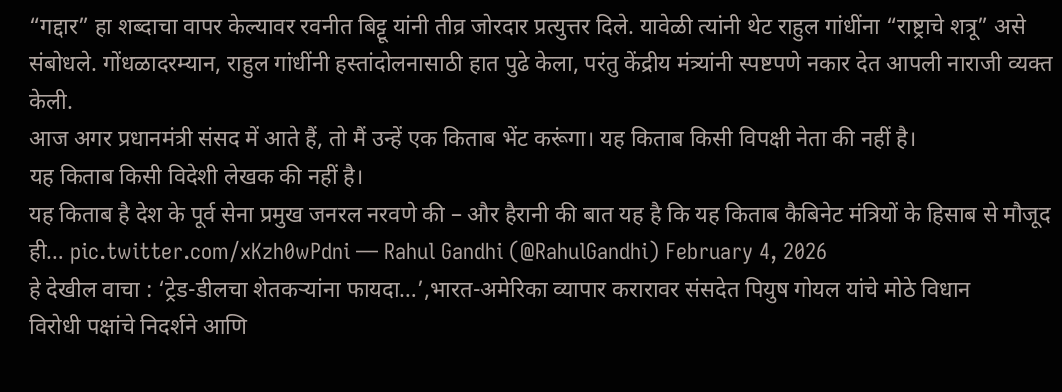“गद्दार” हा शब्दाचा वापर केल्यावर रवनीत बिट्टू यांनी तीव्र जोरदार प्रत्युत्तर दिले. यावेळी त्यांनी थेट राहुल गांधींना “राष्ट्राचे शत्रू” असे संबोधले. गोंधळादरम्यान, राहुल गांधींनी हस्तांदोलनासाठी हात पुढे केला, परंतु केंद्रीय मंत्र्यांनी स्पष्टपणे नकार देत आपली नाराजी व्यक्त केली.
आज अगर प्रधानमंत्री संसद में आते हैं, तो मैं उन्हें एक किताब भेंट करूंगा। यह किताब किसी विपक्षी नेता की नहीं है।
यह किताब किसी विदेशी लेखक की नहीं है।
यह किताब है देश के पूर्व सेना प्रमुख जनरल नरवणे की – और हैरानी की बात यह है कि यह किताब कैबिनेट मंत्रियों के हिसाब से मौजूद ही… pic.twitter.com/xKzh0wPdni — Rahul Gandhi (@RahulGandhi) February 4, 2026
हे देखील वाचा : ‘ट्रेड-डीलचा शेतकऱ्यांना फायदा…’,भारत-अमेरिका व्यापार करारावर संसदेत पियुष गोयल यांचे मोठे विधान
विरोधी पक्षांचे निदर्शने आणि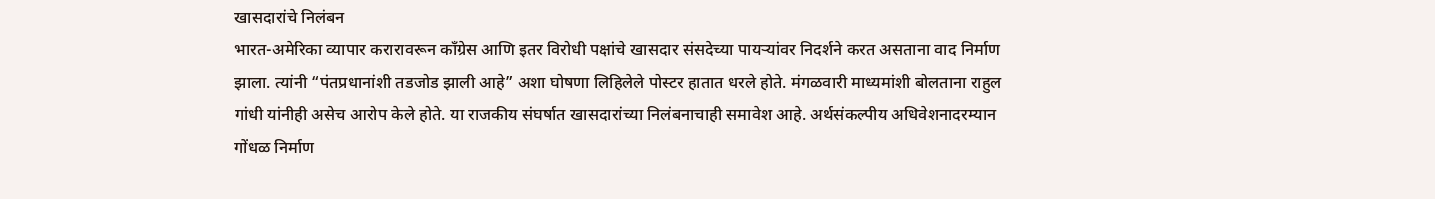खासदारांचे निलंबन
भारत-अमेरिका व्यापार करारावरून काँग्रेस आणि इतर विरोधी पक्षांचे खासदार संसदेच्या पायऱ्यांवर निदर्शने करत असताना वाद निर्माण झाला. त्यांनी “पंतप्रधानांशी तडजोड झाली आहे” अशा घोषणा लिहिलेले पोस्टर हातात धरले होते. मंगळवारी माध्यमांशी बोलताना राहुल गांधी यांनीही असेच आरोप केले होते. या राजकीय संघर्षात खासदारांच्या निलंबनाचाही समावेश आहे. अर्थसंकल्पीय अधिवेशनादरम्यान गोंधळ निर्माण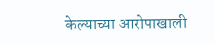केल्याच्या आरोपाखाली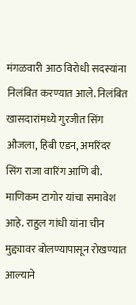मंगळवारी आठ विरोधी सदस्यांना निलंबित करण्यात आले. निलंबित खासदारांमध्ये गुरजीत सिंग औजला, हिबी एडन, अमरिंदर सिंग राजा वारिंग आणि बी. माणिकम टागोर यांचा समावेश आहे. राहुल गांधी यांना चीन मुद्द्यावर बोलण्यापासून रोखण्यात आल्याने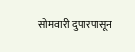सोमवारी दुपारपासून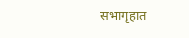सभागृहात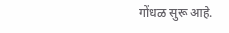गोंधळ सुरू आहे.